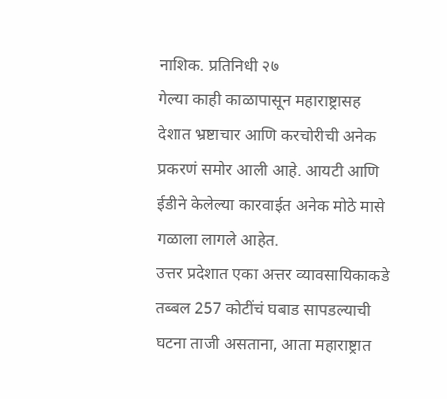नाशिक. प्रतिनिधी २७
गेल्या काही काळापासून महाराष्ट्रासह देशात भ्रष्टाचार आणि करचोरीची अनेक प्रकरणं समोर आली आहे. आयटी आणि ईडीने केलेल्या कारवाईत अनेक मोठे मासे गळाला लागले आहेत.
उत्तर प्रदेशात एका अत्तर व्यावसायिकाकडे तब्बल 257 कोटींचं घबाड सापडल्याची घटना ताजी असताना, आता महाराष्ट्रात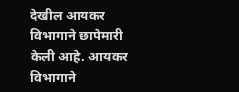देखील आयकर विभागाने छापेमारी केली आहे. आयकर विभागाने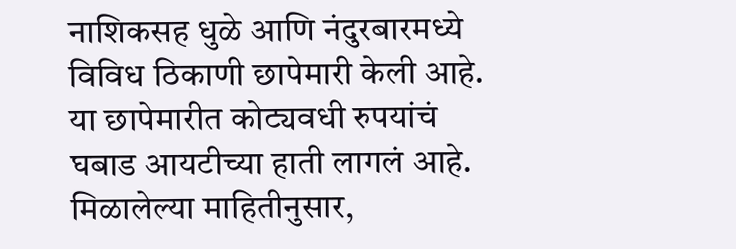नाशिकसह धुळे आणि नंदुरबारमध्ये विविध ठिकाणी छापेमारी केली आहे. या छापेमारीत कोट्यवधी रुपयांचं घबाड आयटीच्या हाती लागलं आहे. मिळालेल्या माहितीनुसार,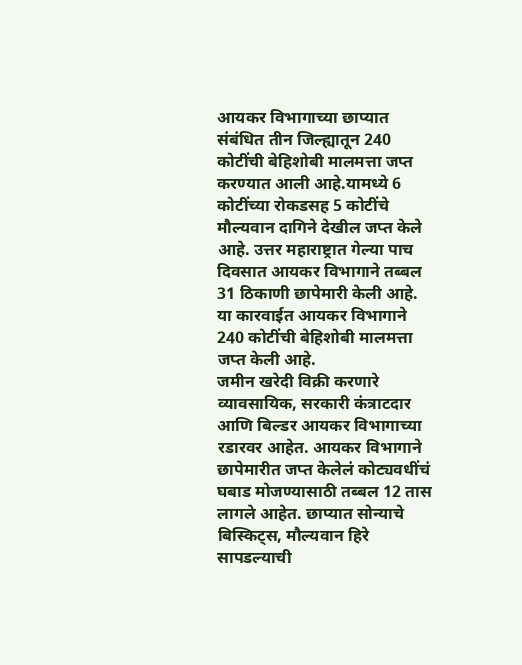आयकर विभागाच्या छाप्यात संबंधित तीन जिल्ह्यातून 240 कोटींची बेहिशोबी मालमत्ता जप्त करण्यात आली आहे.यामध्ये 6 कोटींच्या रोकडसह 5 कोटींचे मौल्यवान दागिने देखील जप्त केले आहे. उत्तर महाराष्ट्रात गेल्या पाच दिवसात आयकर विभागाने तब्बल 31 ठिकाणी छापेमारी केली आहे. या कारवाईत आयकर विभागाने 240 कोटींची बेहिशोबी मालमत्ता जप्त केली आहे.
जमीन खरेदी विक्री करणारे व्यावसायिक, सरकारी कंत्राटदार आणि बिल्डर आयकर विभागाच्या रडारवर आहेत. आयकर विभागाने छापेमारीत जप्त केलेलं कोट्यवधींचं घबाड मोजण्यासाठी तब्बल 12 तास लागले आहेत. छाप्यात सोन्याचे बिस्किट्स, मौल्यवान हिरे सापडल्याची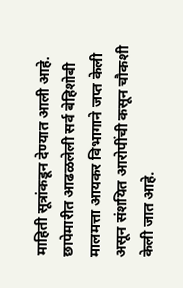माहिती सूत्रांकडून देण्यात आली आहे. छापेमारीत आढळलेली सर्व बेहिशोबी मालमत्ता आयकर विभागाने जप्त केली असून संशयित आरोपींची कसून चौकशी केली जात आहे.